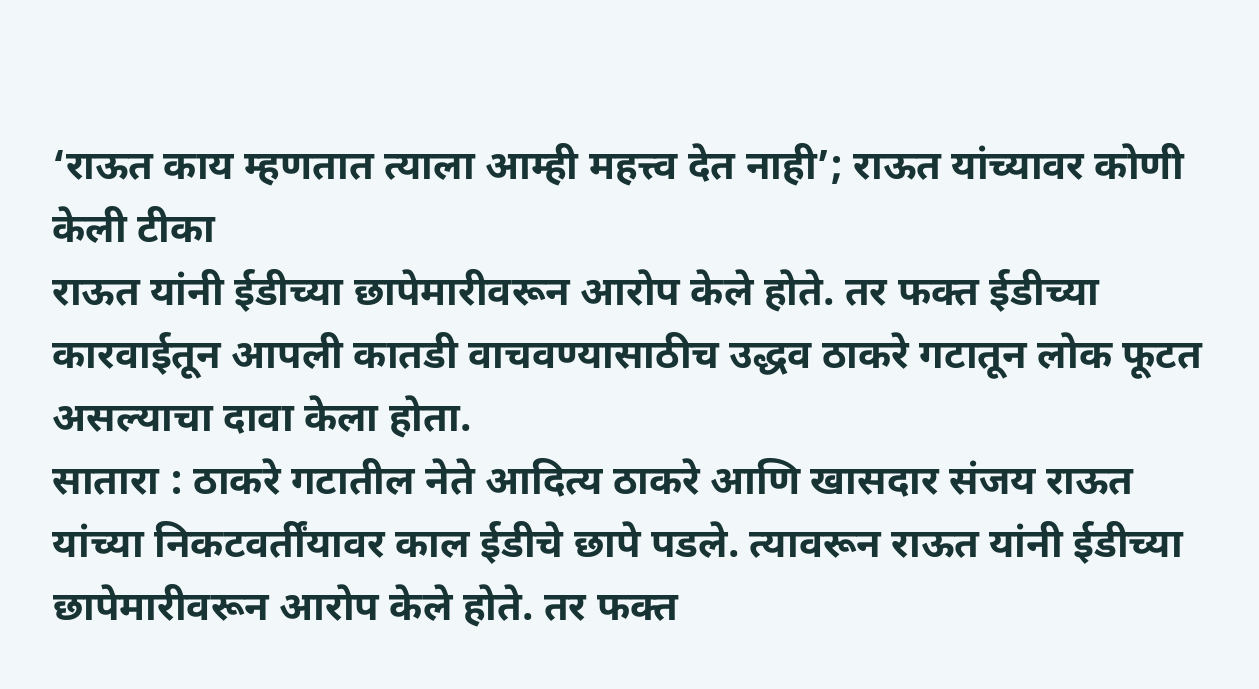‘राऊत काय म्हणतात त्याला आम्ही महत्त्व देत नाही’; राऊत यांच्यावर कोणी केली टीका
राऊत यांनी ईडीच्या छापेमारीवरून आरोप केले होते. तर फक्त ईडीच्या कारवाईतून आपली कातडी वाचवण्यासाठीच उद्धव ठाकरे गटातून लोक फूटत असल्याचा दावा केला होता.
सातारा : ठाकरे गटातील नेते आदित्य ठाकरे आणि खासदार संजय राऊत यांच्या निकटवर्तींयावर काल ईडीचे छापे पडले. त्यावरून राऊत यांनी ईडीच्या छापेमारीवरून आरोप केले होते. तर फक्त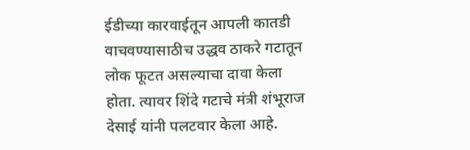ईडीच्या कारवाईतून आपली कातडी वाचवण्यासाठीच उद्धव ठाकरे गटातून लोक फूटत असल्याचा दावा केला होता. त्यावर शिंदे गटाचे मंत्री शंभूराज देसाई यांनी पलटवार केला आहे.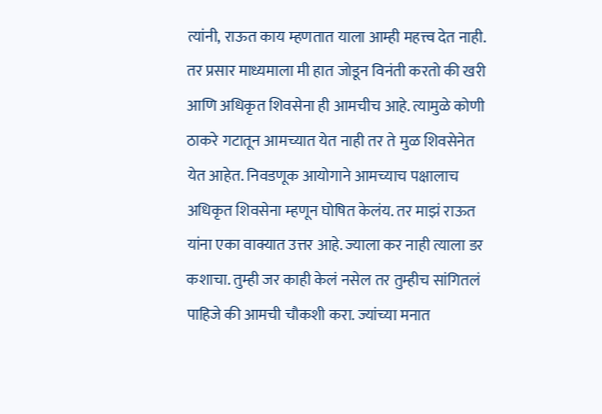त्यांनी, राऊत काय म्हणतात याला आम्ही महत्त्व देत नाही. तर प्रसार माध्यमाला मी हात जोडून विनंती करतो की खरी आणि अधिकृत शिवसेना ही आमचीच आहे. त्यामुळे कोणी ठाकरे गटातून आमच्यात येत नाही तर ते मुळ शिवसेनेत येत आहेत. निवडणूक आयोगाने आमच्याच पक्षालाच अधिकृत शिवसेना म्हणून घोषित केलंय. तर माझं राऊत यांना एका वाक्यात उत्तर आहे. ज्याला कर नाही त्याला डर कशाचा. तुम्ही जर काही केलं नसेल तर तुम्हीच सांगितलं पाहिजे की आमची चौकशी करा. ज्यांच्या मनात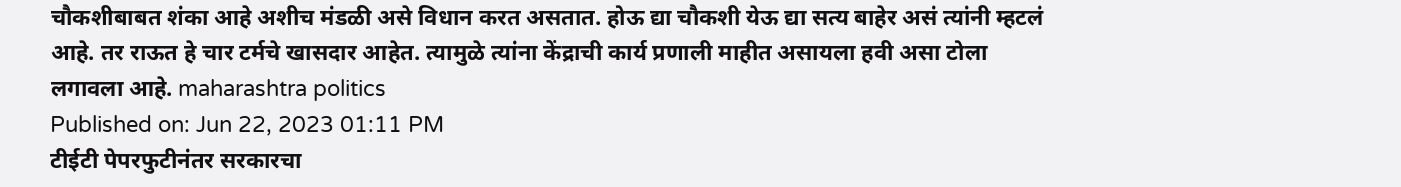चौकशीबाबत शंका आहे अशीच मंडळी असे विधान करत असतात. होऊ द्या चौकशी येऊ द्या सत्य बाहेर असं त्यांनी म्हटलं आहे. तर राऊत हे चार टर्मचे खासदार आहेत. त्यामुळे त्यांना केंद्राची कार्य प्रणाली माहीत असायला हवी असा टोला लगावला आहे. maharashtra politics
Published on: Jun 22, 2023 01:11 PM
टीईटी पेपरफुटीनंतर सरकारचा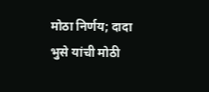मोठा निर्णय; दादा भुसे यांची मोठी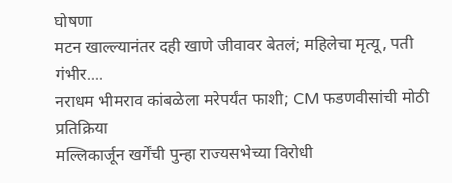घोषणा
मटन खाल्ल्यानंतर दही खाणे जीवावर बेतलं; महिलेचा मृत्यू, पती गंभीर....
नराधम भीमराव कांबळेला मरेपर्यंत फाशी; CM फडणवीसांची मोठी प्रतिक्रिया
मल्लिकार्जून खर्गेंची पुन्हा राज्यसभेच्या विरोधी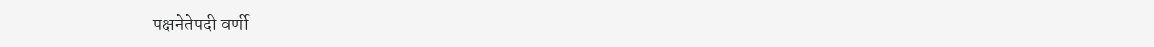पक्षनेतेपदी वर्णी